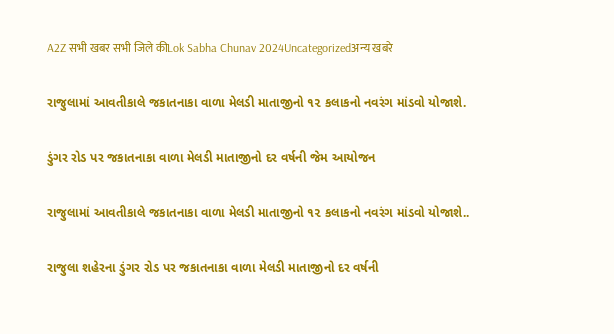A2Z सभी खबर सभी जिले कीLok Sabha Chunav 2024Uncategorizedअन्य खबरे

રાજુલામાં આવતીકાલે જકાતનાકા વાળા મેલડી માતાજીનો ૧૨ કલાકનો નવરંગ માંડવો યોજાશે.

ડુંગર રોડ પર જકાતનાકા વાળા મેલડી માતાજીનો દર વર્ષની જેમ આયોજન

રાજુલામાં આવતીકાલે જકાતનાકા વાળા મેલડી માતાજીનો ૧૨ કલાકનો નવરંગ માંડવો યોજાશે..

રાજુલા શહેરના ડુંગર રોડ પર જકાતનાકા વાળા મેલડી માતાજીનો દર વર્ષની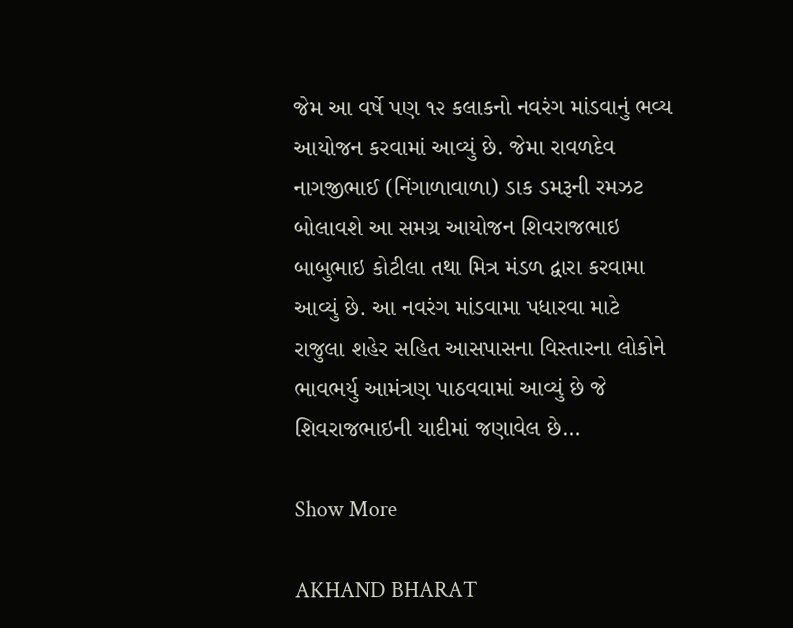જેમ આ વર્ષે પણ ૧૨ કલાકનો નવરંગ માંડવાનું ભવ્ય આયોજન કરવામાં આવ્યું છે. જેમા રાવળદેવ નાગજીભાઈ (નિંગાળાવાળા) ડાક ડમરૂની રમઝટ બોલાવશે આ સમગ્ર આયોજન શિવરાજભાઇ બાબુભાઇ કોટીલા તથા મિત્ર મંડળ દ્વારા કરવામા આવ્યું છે. આ નવરંગ માંડવામા પધારવા માટે રાજુલા શહેર સહિત આસપાસના વિસ્તારના લોકોને ભાવભર્યુ આમંત્રણ પાઠવવામાં આવ્યું છે જે શિવરાજભાઇની યાદીમાં જણાવેલ છે…

Show More

AKHAND BHARAT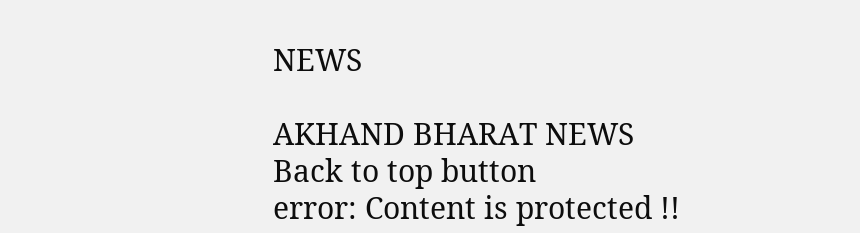NEWS

AKHAND BHARAT NEWS
Back to top button
error: Content is protected !!